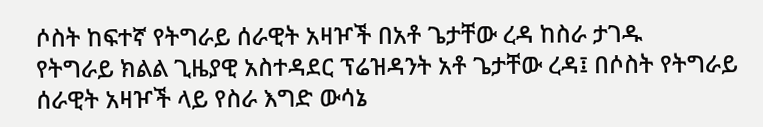ሶስት ከፍተኛ የትግራይ ሰራዊት አዛዦች በአቶ ጌታቸው ረዳ ከስራ ታገዱ
የትግራይ ክልል ጊዜያዊ አስተዳደር ፕሬዝዳንት አቶ ጌታቸው ረዳ፤ በሶስት የትግራይ ሰራዊት አዛዦች ላይ የስራ እግድ ውሳኔ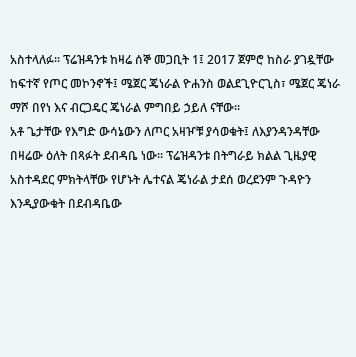አስተላለፉ። ፕሬዝዳንቱ ከዛሬ ሰኞ መጋቢት 1፤ 2017 ጀምሮ ከስራ ያገዷቸው ከፍተኛ የጦር መኮንኖች፤ ሜጀር ጄነራል ዮሐንስ ወልደጊዮርጊስ፣ ሜጀር ጄነራ ማሾ በየነ እና ብርጋዴር ጄነራል ምግበይ ኃይለ ናቸው።
አቶ ጌታቸው የእግድ ውሳኔውን ለጦር አዛዦቹ ያሳወቁት፤ ለእያንዳንዳቸው በዛሬው ዕለት በጻፉት ደብዳቤ ነው። ፕሬዝዳንቱ በትግራይ ክልል ጊዜያዊ አስተዳደር ምክትላቸው የሆኑት ሌተናል ጄነራል ታደሰ ወረደንም ጉዳዮን እንዲያውቁት በደብዳቤው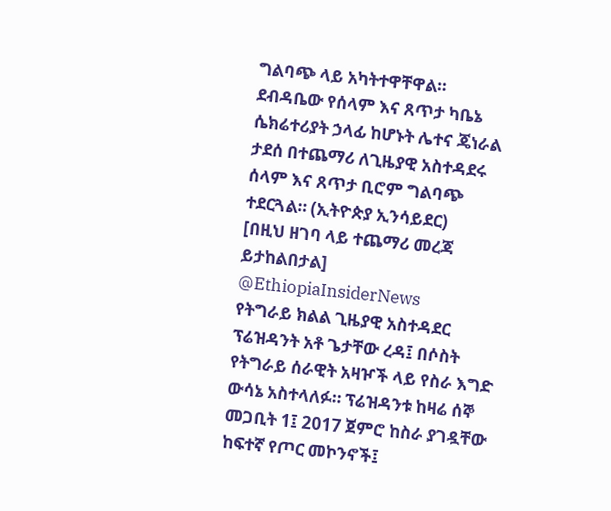ግልባጭ ላይ አካትተዋቸዋል።
ደብዳቤው የሰላም እና ጸጥታ ካቤኔ ሴክሬተሪያት ኃላፊ ከሆኑት ሌተና ጄነራል ታደሰ በተጨማሪ ለጊዜያዊ አስተዳደሩ ሰላም እና ጸጥታ ቢሮም ግልባጭ ተደርጓል። (ኢትዮጵያ ኢንሳይደር)
[በዚህ ዘገባ ላይ ተጨማሪ መረጃ ይታከልበታል]
@EthiopiaInsiderNews
የትግራይ ክልል ጊዜያዊ አስተዳደር ፕሬዝዳንት አቶ ጌታቸው ረዳ፤ በሶስት የትግራይ ሰራዊት አዛዦች ላይ የስራ እግድ ውሳኔ አስተላለፉ። ፕሬዝዳንቱ ከዛሬ ሰኞ መጋቢት 1፤ 2017 ጀምሮ ከስራ ያገዷቸው ከፍተኛ የጦር መኮንኖች፤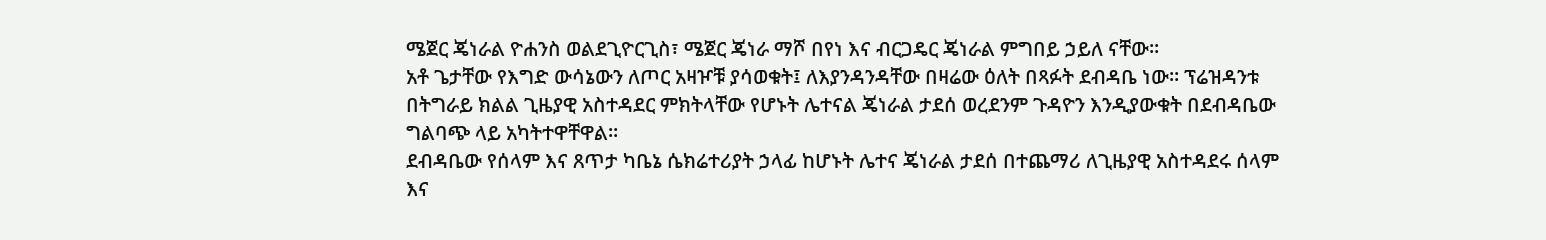ሜጀር ጄነራል ዮሐንስ ወልደጊዮርጊስ፣ ሜጀር ጄነራ ማሾ በየነ እና ብርጋዴር ጄነራል ምግበይ ኃይለ ናቸው።
አቶ ጌታቸው የእግድ ውሳኔውን ለጦር አዛዦቹ ያሳወቁት፤ ለእያንዳንዳቸው በዛሬው ዕለት በጻፉት ደብዳቤ ነው። ፕሬዝዳንቱ በትግራይ ክልል ጊዜያዊ አስተዳደር ምክትላቸው የሆኑት ሌተናል ጄነራል ታደሰ ወረደንም ጉዳዮን እንዲያውቁት በደብዳቤው ግልባጭ ላይ አካትተዋቸዋል።
ደብዳቤው የሰላም እና ጸጥታ ካቤኔ ሴክሬተሪያት ኃላፊ ከሆኑት ሌተና ጄነራል ታደሰ በተጨማሪ ለጊዜያዊ አስተዳደሩ ሰላም እና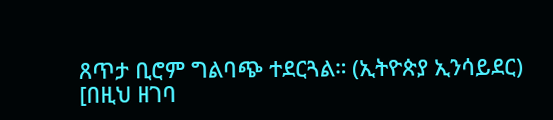ጸጥታ ቢሮም ግልባጭ ተደርጓል። (ኢትዮጵያ ኢንሳይደር)
[በዚህ ዘገባ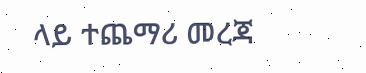ላይ ተጨማሪ መረጃ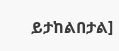ይታከልበታል]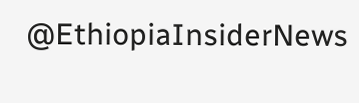@EthiopiaInsiderNews